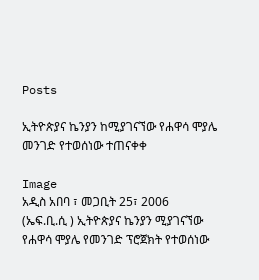Posts

ኢትዮጵያና ኬንያን ከሚያገናኘው የሐዋሳ ሞያሌ መንገድ የተወሰነው ተጠናቀቀ

Image
አዲስ አበባ ፣ መጋቢት 25፣ 2006  (ኤፍ.ቢ.ሲ ) ኢትዮጵያና ኬንያን ሚያገናኘው የሐዋሳ ሞያሌ የመንገድ ፕሮጀክት የተወሰነው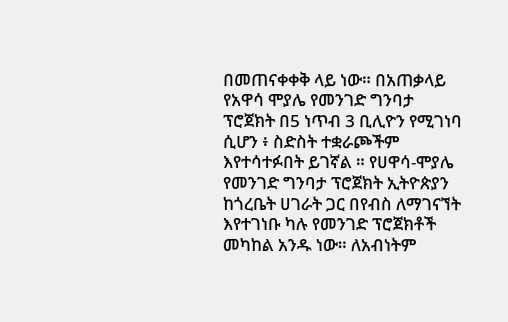በመጠናቀቀቅ ላይ ነው። በአጠቃላይ የአዋሳ ሞያሌ የመንገድ ግንባታ ፕሮጀክት በ5 ነጥብ 3 ቢሊዮን የሚገነባ ሲሆን ፥ ስድስት ተቋራጮችም እየተሳተፉበት ይገኛል ። የሀዋሳ-ሞያሌ የመንገድ ግንባታ ፕሮጀክት ኢትዮጵያን ከጎረቤት ሀገራት ጋር በየብስ ለማገናኘት እየተገነቡ ካሉ የመንገድ ፕሮጀክቶች መካከል አንዱ ነው። ለአብነትም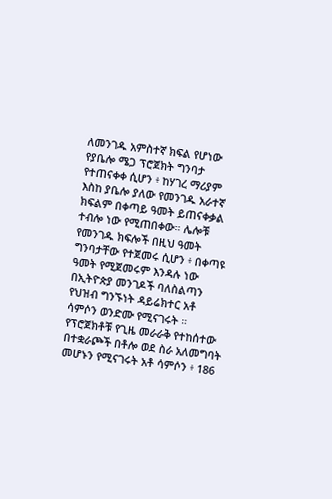ለመንገዱ አምስተኛ ክፍል የሆነው የያቤሎ ሜጋ ፕሮጀክት ግንባታ የተጠናቀቀ ሲሆን ፥ ከሃገረ ማሪያም እስከ ያቤሎ ያለው የመንገዱ አራተኛ ክፍልም በቀጣይ ዓመት ይጠናቀቃል ተብሎ ነው የሚጠበቀው። ሌሎቹ የመንገዱ ክፍሎች በዚህ ዓመት ግንባታቸው የተጀመሩ ሲሆን ፥ በቀጣዩ ዓመት የሚጀመሩም እንዳሉ ነው በኢትዮጵያ መንገዶች ባለስልጣን የህዝብ ግንኙነት ዳይሬክተር አቶ ሳምሶን ወንድሙ የሚናገሩት ። የፕሮጀክቶቹ የጊዜ መራራቅ የተከሰተው በተቋራጮች በቶሎ ወደ ስራ አለመግባት መሆኑን የሚናገሩት አቶ ሳምሶን ፥ 186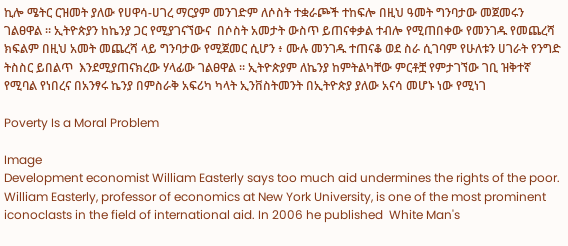ኪሎ ሜትር ርዝመት ያለው የሀዋሳ-ሀገረ ማርያም መንገድም ለሶስት ተቋራጮች ተከፍሎ በዚህ ዓመት ግንባታው መጀመሩን ገልፀዋል ። ኢትዮጵያን ከኬንያ ጋር የሚያገናኘውና  በሶስት አመታት ውስጥ ይጠናቀቃል ተብሎ የሚጠበቀው የመንገዱ የመጨረሻ ክፍልም በዚህ አመት መጨረሻ ላይ ግንባታው የሚጀመር ሲሆን ፥ ሙሉ መንገዱ ተጠናቆ ወደ ስራ ሲገባም የሁለቱን ሀገራት የንግድ ትስስር ይበልጥ  እንደሚያጠናክረው ሃላፊው ገልፀዋል ። ኢትዮጵያም ለኬንያ ከምትልካቸው ምርቶቿ የምታገኘው ገቢ ዝቅተኛ የሚባል የነበረና በአንፃሩ ኬንያ በምስራቅ አፍሪካ ካላት ኢንቨስትመንት በኢትዮጵያ ያለው አናሳ መሆኑ ነው የሚነገ

Poverty Is a Moral Problem

Image
Development economist William Easterly says too much aid undermines the rights of the poor. William Easterly, professor of economics at New York University, is one of the most prominent iconoclasts in the field of international aid. In 2006 he published  White Man's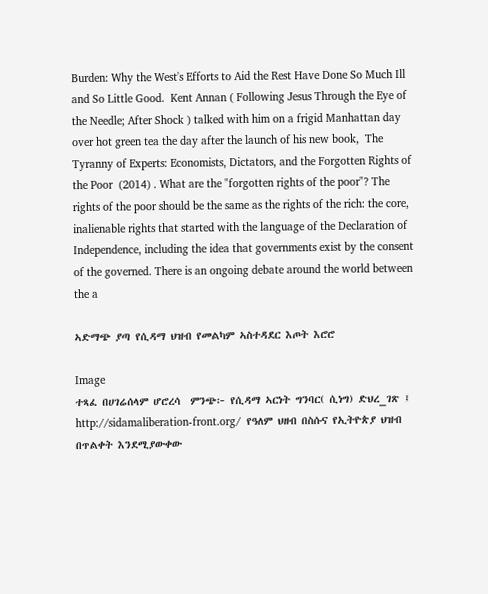Burden: Why the West's Efforts to Aid the Rest Have Done So Much Ill and So Little Good.  Kent Annan ( Following Jesus Through the Eye of the Needle; After Shock ) talked with him on a frigid Manhattan day over hot green tea the day after the launch of his new book,  The Tyranny of Experts: Economists, Dictators, and the Forgotten Rights of the Poor  (2014) . What are the "forgotten rights of the poor"? The rights of the poor should be the same as the rights of the rich: the core, inalienable rights that started with the language of the Declaration of Independence, including the idea that governments exist by the consent of the governed. There is an ongoing debate around the world between the a

ኣድማጭ ያጣ የሲዳማ ህዝብ የመልካም ኣስተዳደር እጦት እሮሮ

Image
ተጻፈ በሀገሬሰላም ሆሮረሳ  ምንጭ፦ የሲዳማ ኣርነት ግንባር( ሲነግ) ድህረ_ገጽ ፤ http://sidamaliberation-front.org/  የዓለም ህዘብ በስሱና የኢትዮጵያ ህዝብ በጥልቀት እንደሚያውቀው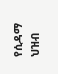የሲዳማ ህዝብ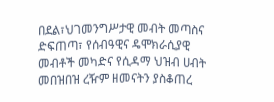በደል፣ህገመንግሥታዊ መብት መጣስና ድፍጠጣ፣ የሰብዓዊና ዴሞክራሲያዊ መብቶች መካድና የሲዳማ ህዝብ ሀብት መበዝበዝ ረዥም ዘመናትን ያስቆጠረ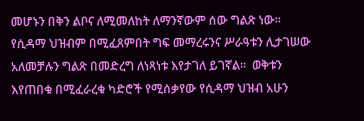መሆኑን በቅን ልቦና ለሚመለከት ለማንኛውም ሰው ግልጽ ነው፡፡የሲዳማ ህዝብም በሚፈጸምበት ግፍ መማረሩንና ሥራዓቱን ሊታገሠው አለመቻሉን ግልጽ በመድረግ ለነጻነቱ እየታገለ ይገኛል፡፡  ወቅቱን እየጠበቁ በሚፈራረቁ ካድሮች የሚሰቃየው የሲዳማ ህዝብ አሁን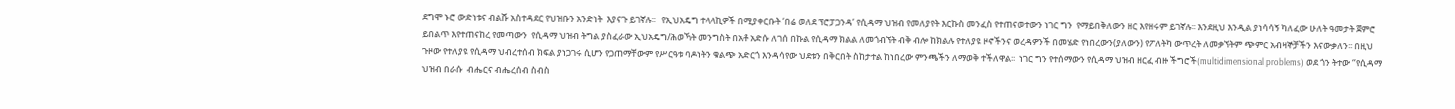ደግሞ ኑሮ ውድነቱና ብልሹ አስተዳደር የህዝቡን አንድነት  እያናጉ ይገኛሉ፡፡   የኢህአዴግ ተላላኪዎች በሚያቀርቡት ‘በሬ ወለደ ፕሮፓጋንዳ’ የሲዳማ ህዝብ የመለያየት እርኩስ መንፈስ የተጠናወተውን ነገር ግን  የማይበቅለውን ዘር እየዘሩም ይገኛሉ፡፡ እንደዚህ እንዲል ያነሳሳኝ ካለፈው ሁለት ዓመታት ጀምሮ ይበልጥ እየተጠናከረ የመጣውን  የሲዳማ ህዝብ ትግል ያስፈራው ኢህአዴግ/ሕወኻት መንግስት በአቶ አድሱ ለገሰ በኩል የሲዳማ ክልል ለመጎብኘት ብቅ ብሎ ከክልሉ የተለያዩ ዞኖችንና ወረዳዎንች በመሄድ የነበረውን(ያለውን) የፖለትካ ውጥረት ለመቃኘትም ጭምር አብዛኞቻችን እናውቃለን፡፡ በዚህ ጉዞው የተለያዩ የሲዳማ ህብረተሰብ ክፍል ያነጋገሩ ሲሆን የጋጠማቸውም የሥርዓቱ ባዶነትን ቁልጭ አድርጎ እንዳሳየው ህደቱን በቅርበት ስከታተል ከነበረው ምንጫችን ለማወቅ ተችለዋል፡፡  ነገር ግን የተሰማውን የሲዳማ ህዝብ ዘርፈ ብዙ ችግሮች(multidimensional problems) ወደ ጎን ትተው ‘’የሲዳማ ህዝብ በራሱ  ብሔርና ብሔረሰብ ስብስ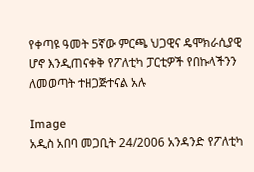የቀጣዩ ዓመት 5ኛው ምርጫ ህጋዊና ዴሞክራሲያዊ ሆኖ እንዲጠናቀቅ የፖለቲካ ፓርቲዎች የበኩላችንን ለመወጣት ተዘጋጅተናል አሉ

Image
አዲስ አበባ መጋቢት 24/2006 አንዳንድ የፖለቲካ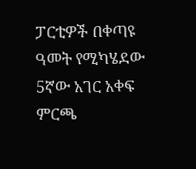ፓርቲዎች በቀጣዩ ዓመት የሚካሄደው 5ኛው አገር አቀፍ ምርጫ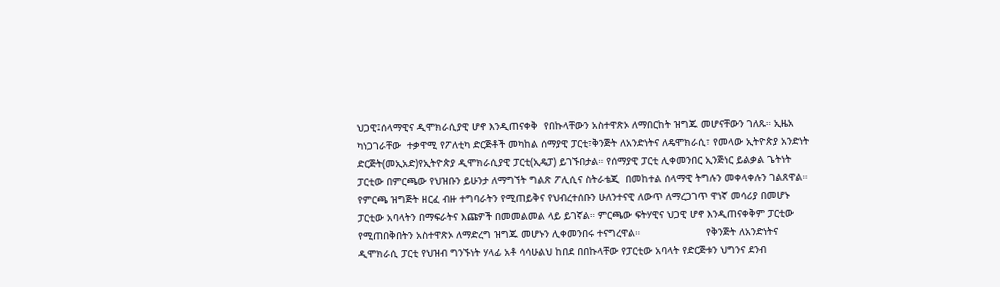ህጋዊ፤ሰላማዊና ዲሞክራሲያዊ ሆኖ እንዲጠናቀቅ  የበኩላቸውን አስተዋጽኦ ለማበርከት ዝግጁ መሆናቸውን ገለጹ። ኢዜአ ካነጋገራቸው  ተቃዋሚ የፖለቲካ ድርጅቶች መካከል ሰማያዊ ፓርቲ፣ቅንጅት ለአንድነትና ለዴሞክራሲ፣ የመላው ኢትዮጵያ አንድነት ድርጅት(መኢአድ)የኢትዮጵያ ዲሞክራሲያዊ ፓርቲ(ኢዴፓ) ይገኙበታል። የሰማያዊ ፓርቲ ሊቀመንበር ኢንጅነር ይልቃል ጌትነት ፓርቲው በምርጫው የህዝቡን ይሁንታ ለማግኘት ግልጽ ፖሊሲና ስትራቴጂ  በመከተል ሰላማዊ ትግሉን መቀላቀሉን ገልጸዋል።   የምርጫ ዝግጅት ዘርፈ ብዙ ተግባራትን የሚጠይቅና የህብረተሰቡን ሁለንተናዊ ለውጥ ለማረጋገጥ ዋነኛ መሳሪያ በመሆኑ ፓርቲው አባላትን በማፍራትና እጩዎች በመመልመል ላይ ይገኛል። ምርጫው ፍትሃዊና ህጋዊ ሆኖ እንዲጠናቀቅም ፓርቲው የሚጠበቅበትን አስተዋጽኦ ለማድረግ ዝግጁ መሆኑን ሊቀመንበሩ ተናግረዋል።                      የቅንጅት ለአንድነትና ዲሞክራሲ ፓርቲ የህዝብ ግንኙነት ሃላፊ አቶ ሳሳሁልህ ከበደ በበኩላቸው የፓርቲው አባላት የድርጅቱን ህግንና ደንብ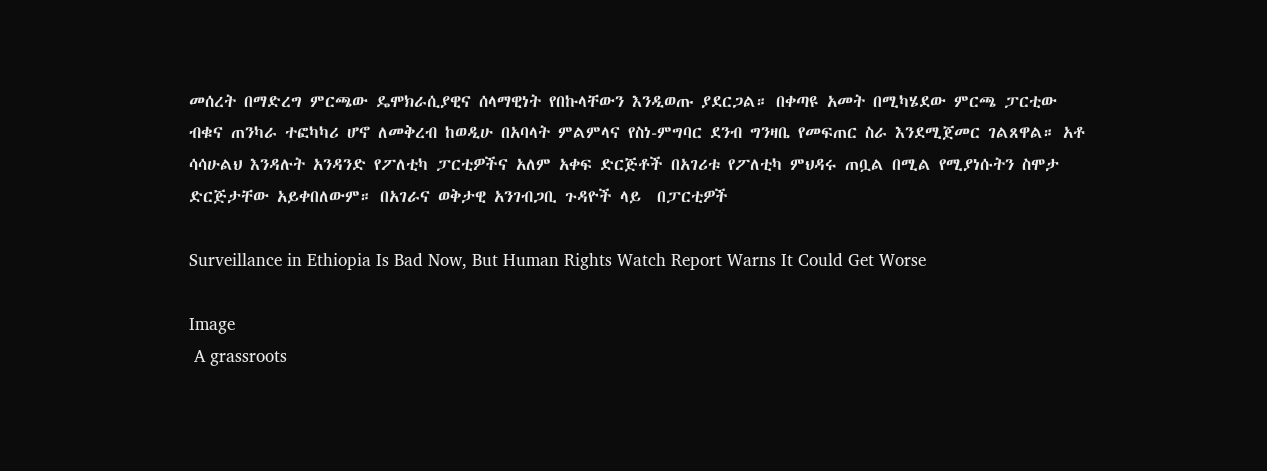መሰረት በማድረግ ምርጫው ዴሞክራሲያዊና ሰላማዊነት የበኩላቸውን እንዲወጡ ያደርጋል። በቀጣዩ አመት በሚካሄደው ምርጫ ፓርቲው ብቁና ጠንካራ ተፎካካሪ ሆኖ ለመቅረብ ከወዲሁ በአባላት ምልምላና የስነ-ምግባር ደንብ ግንዛቤ የመፍጠር ስራ እንደሚጀመር ገልጸዋል። አቶ ሳሳሁልህ እንዳሉት አንዳንድ የፖለቲካ ፓርቲዎችና አለም አቀፍ ድርጅቶች በአገሪቱ የፖለቲካ ምህዳሩ ጠቧል በሚል የሚያነሱትን ስሞታ ድርጅታቸው አይቀበለውም። በአገራና ወቅታዊ አንገብጋቢ ጉዳዮች ላይ  በፓርቲዎች

Surveillance in Ethiopia Is Bad Now, But Human Rights Watch Report Warns It Could Get Worse

Image
 A grassroots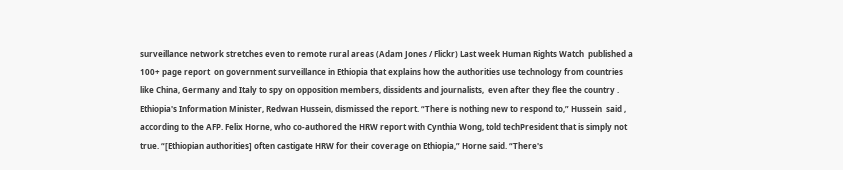surveillance network stretches even to remote rural areas (Adam Jones / Flickr) Last week Human Rights Watch  published a 100+ page report  on government surveillance in Ethiopia that explains how the authorities use technology from countries like China, Germany and Italy to spy on opposition members, dissidents and journalists,  even after they flee the country . Ethiopia's Information Minister, Redwan Hussein, dismissed the report. “There is nothing new to respond to,” Hussein  said , according to the AFP. Felix Horne, who co-authored the HRW report with Cynthia Wong, told techPresident that is simply not true. “[Ethiopian authorities] often castigate HRW for their coverage on Ethiopia,” Horne said. “There's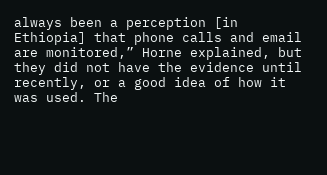always been a perception [in Ethiopia] that phone calls and email are monitored,” Horne explained, but they did not have the evidence until recently, or a good idea of how it was used. The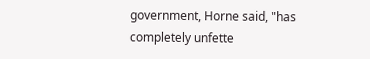government, Horne said, "has completely unfette